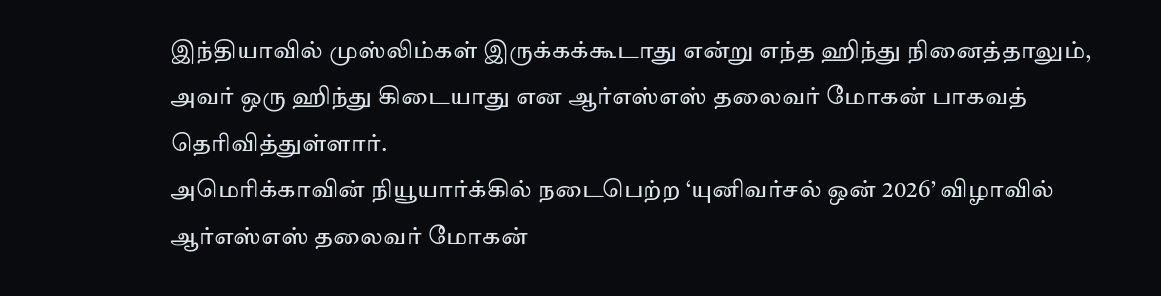இந்தியாவில் முஸ்லிம்கள் இருக்கக்கூடாது என்று எந்த ஹிந்து நினைத்தாலும், அவர் ஒரு ஹிந்து கிடையாது என ஆர்எஸ்எஸ் தலைவர் மோகன் பாகவத் தெரிவித்துள்ளார்.
அமெரிக்காவின் நியூயார்க்கில் நடைபெற்ற ‘யுனிவர்சல் ஒன் 2026’ விழாவில் ஆர்எஸ்எஸ் தலைவர் மோகன்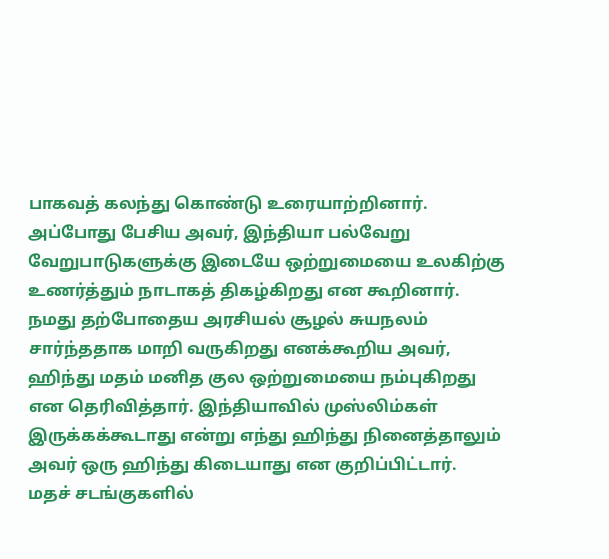பாகவத் கலந்து கொண்டு உரையாற்றினார். அப்போது பேசிய அவர், இந்தியா பல்வேறு வேறுபாடுகளுக்கு இடையே ஒற்றுமையை உலகிற்கு உணர்த்தும் நாடாகத் திகழ்கிறது என கூறினார்.
நமது தற்போதைய அரசியல் சூழல் சுயநலம் சார்ந்ததாக மாறி வருகிறது எனக்கூறிய அவர், ஹிந்து மதம் மனித குல ஒற்றுமையை நம்புகிறது என தெரிவித்தார். இந்தியாவில் முஸ்லிம்கள் இருக்கக்கூடாது என்று எந்து ஹிந்து நினைத்தாலும் அவர் ஒரு ஹிந்து கிடையாது என குறிப்பிட்டார்.
மதச் சடங்குகளில்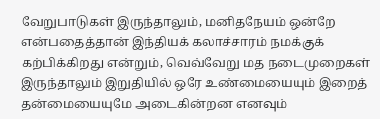வேறுபாடுகள் இருந்தாலும், மனிதநேயம் ஒன்றே என்பதைத்தான் இந்தியக் கலாச்சாரம் நமக்குக் கற்பிக்கிறது என்றும், வெவ்வேறு மத நடைமுறைகள் இருந்தாலும் இறுதியில் ஒரே உண்மையையும் இறைத் தன்மையையுமே அடைகின்றன எனவும்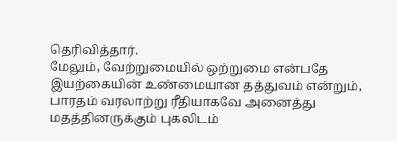தெரிவித்தார்.
மேலும், வேற்றுமையில் ஒற்றுமை என்பதே இயற்கையின் உண்மையான தத்துவம் என்றும், பாரதம் வரலாற்று ரீதியாகவே அனைத்து மதத்தினருக்கும் புகலிடம்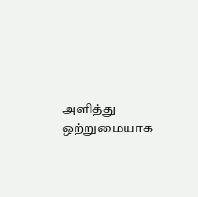அளித்து ஒற்றுமையாக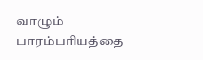வாழும் பாரம்பரியத்தை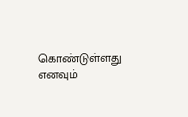கொண்டுள்ளது எனவும்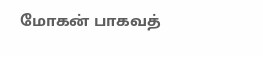மோகன் பாகவத்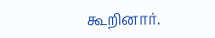கூறினார்.